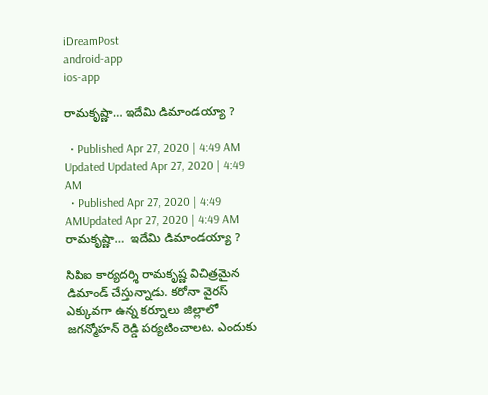iDreamPost
android-app
ios-app

రామకృష్ణా… ఇదేమి డిమాండయ్యా ?

  • Published Apr 27, 2020 | 4:49 AM Updated Updated Apr 27, 2020 | 4:49 AM
  • Published Apr 27, 2020 | 4:49 AMUpdated Apr 27, 2020 | 4:49 AM
రామకృష్ణా…  ఇదేమి డిమాండయ్యా ?

సిపిఐ కార్యదర్శి రామకృష్ణ విచిత్రమైన డిమాండ్ చేస్తున్నాడు. కరోనా వైరస్ ఎక్కువగా ఉన్న కర్నూలు జిల్లాలో జగన్మోహన్ రెడ్డి పర్యటించాలట. ఎందుకు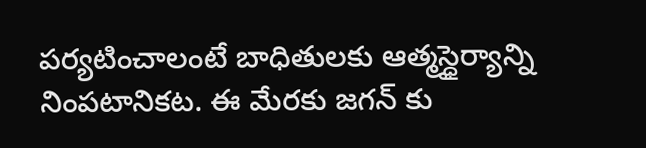పర్యటించాలంటే బాధితులకు ఆత్మస్ధైర్యాన్ని నింపటానికట. ఈ మేరకు జగన్ కు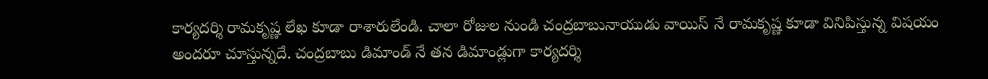కార్యదర్శి రామకృష్ణ లేఖ కూడా రాశారులేండి. చాలా రోజుల నుండి చంద్రబాబునాయుడు వాయిస్ నే రామకృష్ణ కూడా వినిపిస్తున్న విషయం అందరూ చూస్తున్నదే. చంద్రబాబు డిమాండ్ నే తన డిమాండ్లుగా కార్యదర్శి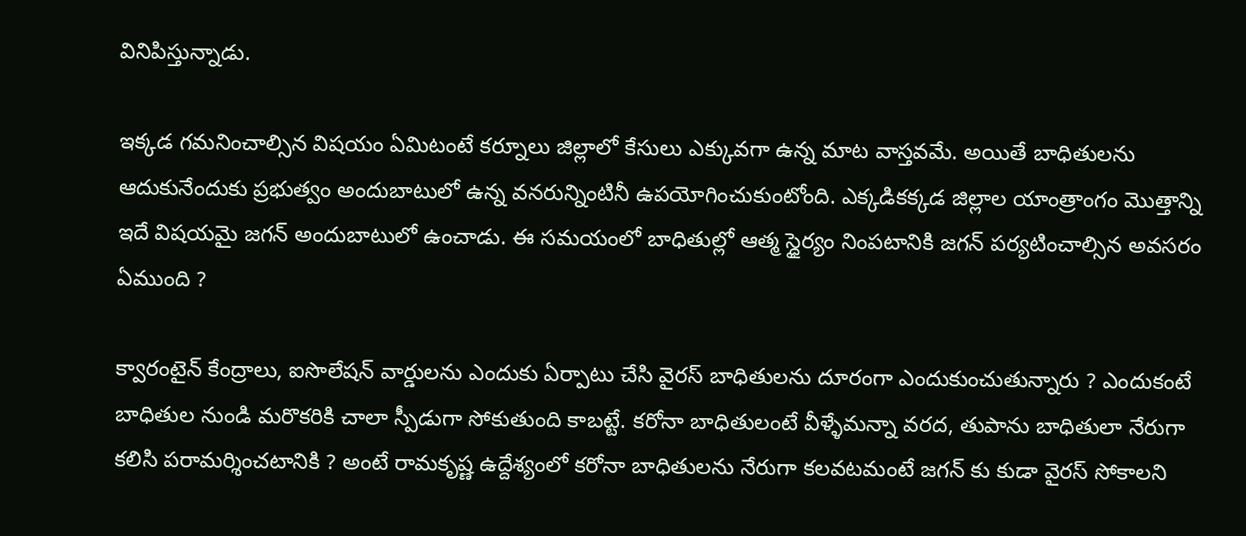వినిపిస్తున్నాడు.

ఇక్కడ గమనించాల్సిన విషయం ఏమిటంటే కర్నూలు జిల్లాలో కేసులు ఎక్కువగా ఉన్న మాట వాస్తవమే. అయితే బాధితులను ఆదుకునేందుకు ప్రభుత్వం అందుబాటులో ఉన్న వనరున్నింటినీ ఉపయోగించుకుంటోంది. ఎక్కడికక్కడ జిల్లాల యాంత్రాంగం మొత్తాన్ని ఇదే విషయమై జగన్ అందుబాటులో ఉంచాడు. ఈ సమయంలో బాధితుల్లో ఆత్మ స్ధైర్యం నింపటానికి జగన్ పర్యటించాల్సిన అవసరం ఏముంది ?

క్వారంటైన్ కేంద్రాలు, ఐసొలేషన్ వార్డులను ఎందుకు ఏర్పాటు చేసి వైరస్ బాధితులను దూరంగా ఎందుకుంచుతున్నారు ? ఎందుకంటే బాధితుల నుండి మరొకరికి చాలా స్పీడుగా సోకుతుంది కాబట్టే. కరోనా బాధితులంటే వీళ్ళేమన్నా వరద, తుపాను బాధితులా నేరుగా కలిసి పరామర్శించటానికి ? అంటే రామకృష్ణ ఉద్దేశ్యంలో కరోనా బాధితులను నేరుగా కలవటమంటే జగన్ కు కుడా వైరస్ సోకాలని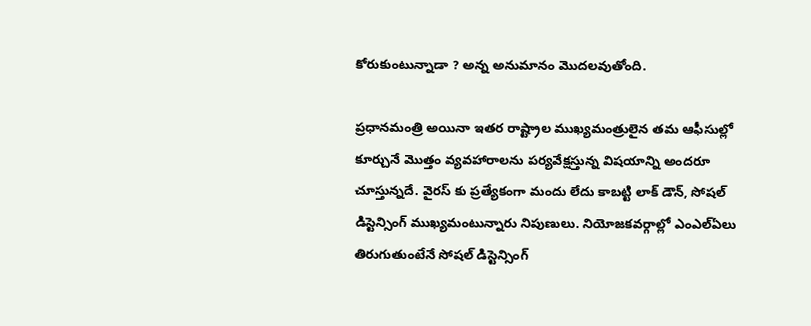కోరుకుంటున్నాడా ? అన్న అనుమానం మొదలవుతోంది.

ప్రధానమంత్రి అయినా ఇతర రాష్ట్రాల ముఖ్యమంత్రులైన తమ ఆఫీసుల్లో కూర్చునే మొత్తం వ్యవహారాలను పర్యవేక్షస్తున్న విషయాన్ని అందరూ చూస్తున్నదే. వైరస్ కు ప్రత్యేకంగా మందు లేదు కాబట్టి లాక్ డౌన్, సోషల్ డిస్టెన్సింగ్ ముఖ్యమంటున్నారు నిపుణులు. నియోజకవర్గాల్లో ఎంఎల్ఏలు తిరుగుతుంటేనే సోషల్ డిస్టెన్సింగ్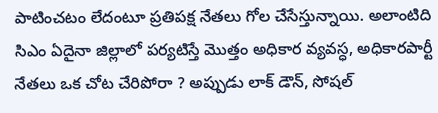పాటించటం లేదంటూ ప్రతిపక్ష నేతలు గోల చేసేస్తున్నాయి. అలాంటిది సిఎం ఏదైనా జిల్లాలో పర్యటిస్తే మొత్తం అధికార వ్యవస్ధ, అధికారపార్టీ నేతలు ఒక చోట చేరిపోరా ? అప్పుడు లాక్ డౌన్, సోషల్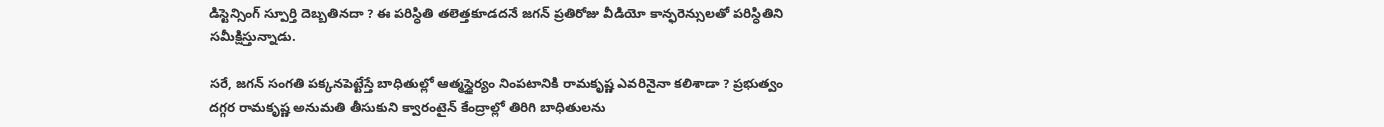డిస్టెన్సింగ్ స్పూర్తి దెబ్బతినదా ? ఈ పరిస్ధితి తలెత్తకూడదనే జగన్ ప్రతిరోజు వీడియో కాన్ఫరెన్సులతో పరిస్ధితిని సమీక్షిస్తున్నాడు.

సరే, జగన్ సంగతి పక్కనపెట్టేస్తే బాధితుల్లో ఆత్మస్ధైర్యం నింపటానికి రామకృష్ణ ఎవరినైనా కలిశాడా ? ప్రభుత్వం దగ్గర రామకృష్ణ అనుమతి తీసుకుని క్వారంటైన్ కేంద్రాల్లో తిరిగి బాధితులను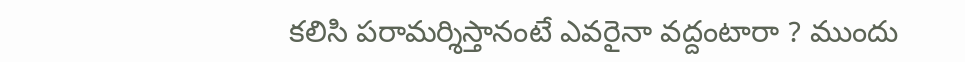కలిసి పరామర్శిస్తానంటే ఎవరైనా వద్దంటారా ? ముందు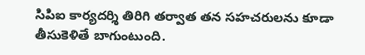సిపిఐ కార్యదర్శి తిరిగి తర్వాత తన సహచరులను కూడా తీసుకెళితే బాగుంటుంది.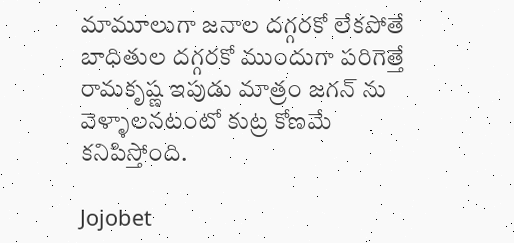మామూలుగా జనాల దగ్గరకో లేకపోతే బాధితుల దగ్గరకో ముందుగా పరిగెత్తే రామకృష్ణ ఇపుడు మాత్రం జగన్ ను వెళ్ళాలనటంటో కుట్ర కోణమే కనిపిస్తోంది.

Jojobet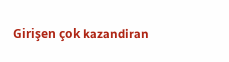Girişen çok kazandiran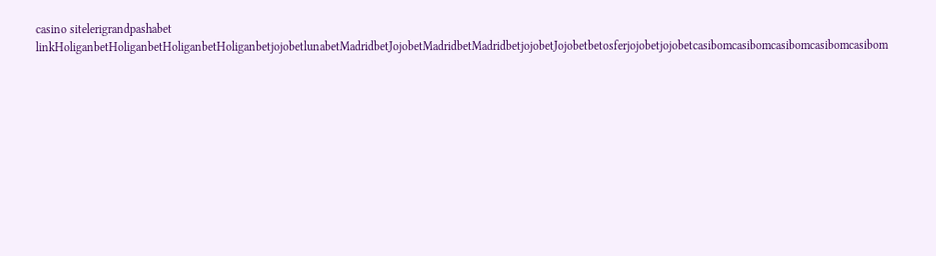casino sitelerigrandpashabet linkHoliganbetHoliganbetHoliganbetHoliganbetjojobetlunabetMadridbetJojobetMadridbetMadridbetjojobetJojobetbetosferjojobetjojobetcasibomcasibomcasibomcasibomcasibom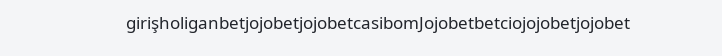girişholiganbetjojobetjojobetcasibomJojobetbetciojojobetjojobet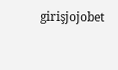girişjojobet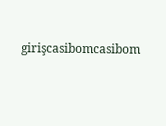girişcasibomcasibom